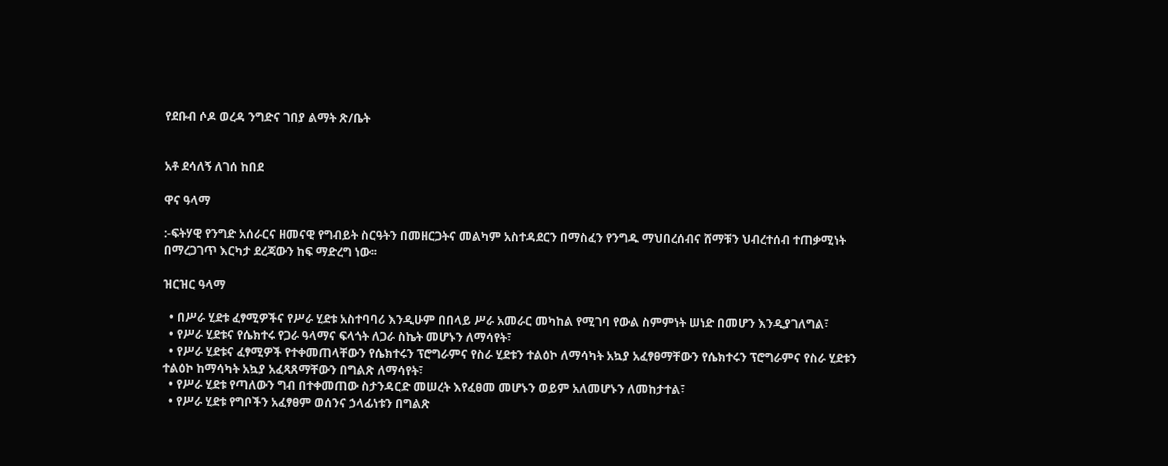የደቡብ ሶዶ ወረዳ ንግድና ገበያ ልማት ጽ/ቤት


አቶ ደሳለኝ ለገሰ ከበደ

ዋና ዓላማ

:-ፍትሃዊ የንግድ አሰራርና ዘመናዊ የግብይት ስርዓትን በመዘርጋትና መልካም አስተዳደርን በማስፈን የንግዱ ማህበረሰብና ሸማቹን ህብረተሰብ ተጠቃሚነት በማረጋገጥ እርካታ ደረጃውን ከፍ ማድረግ ነው፡፡

ዝርዝር ዓላማ

  • በሥራ ሂደቱ ፈፃሚዎችና የሥራ ሂደቱ አስተባባሪ እንዲሁም በበላይ ሥራ አመራር መካከል የሚገባ የውል ስምምነት ሠነድ በመሆን እንዲያገለግል፣
  • የሥራ ሂደቱና የሴክተሩ የጋራ ዓላማና ፍላጎት ለጋራ ስኬት መሆኑን ለማሳየት፣
  • የሥራ ሂደቱና ፈፃሚዎች የተቀመጠላቸውን የሴክተሩን ፕሮግራምና የስራ ሂደቱን ተልዕኮ ለማሳካት አኳያ አፈፃፀማቸውን የሴክተሩን ፕሮግራምና የስራ ሂደቱን ተልዕኮ ከማሳካት አኳያ አፈጻጸማቸውን በግልጽ ለማሳየት፣
  • የሥራ ሂደቱ የጣለውን ግብ በተቀመጠው ስታንዳርድ መሠረት እየፈፀመ መሆኑን ወይም አለመሆኑን ለመከታተል፣
  • የሥራ ሂደቱ የግቦችን አፈፃፀም ወሰንና ኃላፊነቱን በግልጽ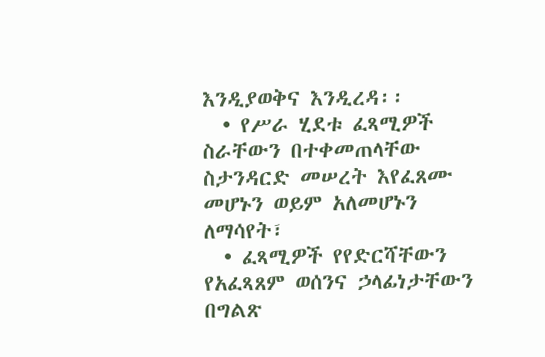እንዲያወቅና እንዲረዳ፡፡
  • የሥራ ሂደቱ ፈጻሚዎች ስራቸውን በተቀመጠላቸው ስታንዳርድ መሠረት እየፈጸሙ መሆኑን ወይም አለመሆኑን ለማሳየት፣
  • ፈጻሚዎች የየድርሻቸውን የአፈጻጸም ወሰንና ኃላፊነታቸውን በግልጽ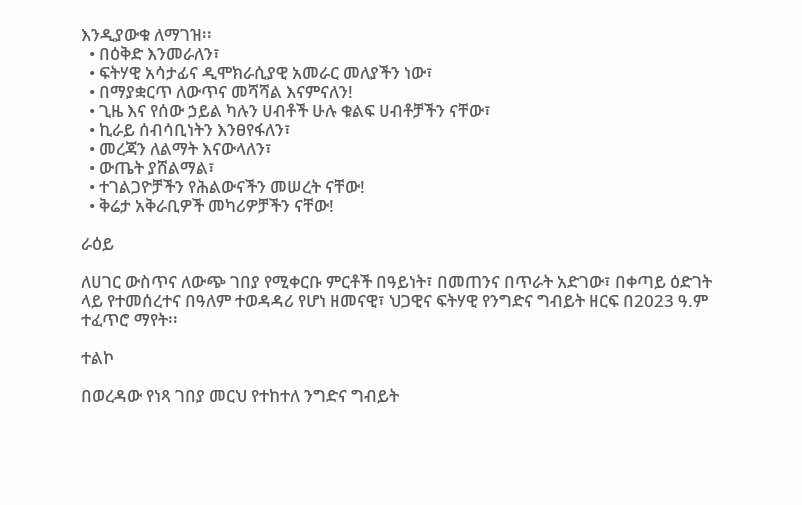እንዲያውቁ ለማገዝ፡፡
  • በዕቅድ እንመራለን፣
  • ፍትሃዊ አሳታፊና ዲሞክራሲያዊ አመራር መለያችን ነው፣
  • በማያቋርጥ ለውጥና መሻሻል እናምናለን!
  • ጊዜ እና የሰው ኃይል ካሉን ሀብቶች ሁሉ ቁልፍ ሀብቶቻችን ናቸው፣
  • ኪራይ ሰብሳቢነትን እንፀየፋለን፣
  • መረጃን ለልማት እናውላለን፣
  • ውጤት ያሸልማል፣
  • ተገልጋዮቻችን የሕልውናችን መሠረት ናቸው!
  • ቅሬታ አቅራቢዎች መካሪዎቻችን ናቸው!

ራዕይ

ለሀገር ውስጥና ለውጭ ገበያ የሚቀርቡ ምርቶች በዓይነት፣ በመጠንና በጥራት አድገው፣ በቀጣይ ዕድገት ላይ የተመሰረተና በዓለም ተወዳዳሪ የሆነ ዘመናዊ፣ ህጋዊና ፍትሃዊ የንግድና ግብይት ዘርፍ በ2023 ዓ.ም ተፈጥሮ ማየት፡፡

ተልኮ

በወረዳው የነጻ ገበያ መርህ የተከተለ ንግድና ግብይት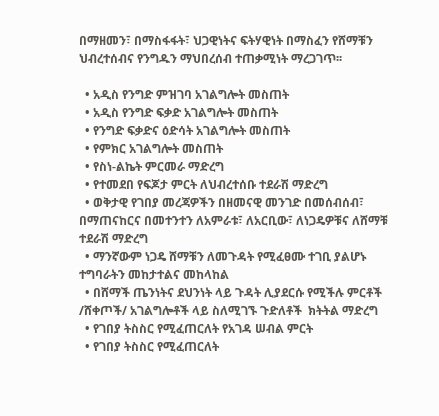በማዘመን፣ በማስፋፋት፣ ህጋዊነትና ፍትሃዊነት በማስፈን የሸማቹን ህብረተሰብና የንግዱን ማህበረሰብ ተጠቃሚነት ማረጋገጥ፡፡

  • አዲስ የንግድ ምዝገባ አገልግሎት መስጠት
  • አዲስ የንግድ ፍቃድ አገልግሎት መስጠት
  • የንግድ ፍቃድና ዕድሳት አገልግሎት መስጠት
  • የምክር አገልግሎት መስጠት
  • የስነ-ልኬት ምርመራ ማድረግ
  • የተመደበ የፍጆታ ምርት ለህብረተሰቡ ተደራሽ ማድረግ
  • ወቅታዊ የገበያ መረጃዎችን በዘመናዊ መንገድ በመሰብሰብ፣ በማጠናከርና በመተንተን ለአምራቱ፣ ለአርቢው፣ ለነጋዴዎቹና ለሸማቹ ተደራሽ ማድረግ
  • ማንኛውም ነጋዴ ሸማቹን ለመጉዳት የሚፈፀሙ ተገቢ ያልሆኑ ተግባራትን መከታተልና መከላከል
  • በሸማች ጤንነትና ደህንነት ላይ ጉዳት ሊያደርሱ የሚችሉ ምርቶች /ሸቀጦች/ አገልግሎቶች ላይ ስለሚገኙ ጉድለቶች  ክትትል ማድረግ
  • የገበያ ትስስር የሚፈጠርለት የአገዳ ሠብል ምርት
  • የገበያ ትስስር የሚፈጠርለት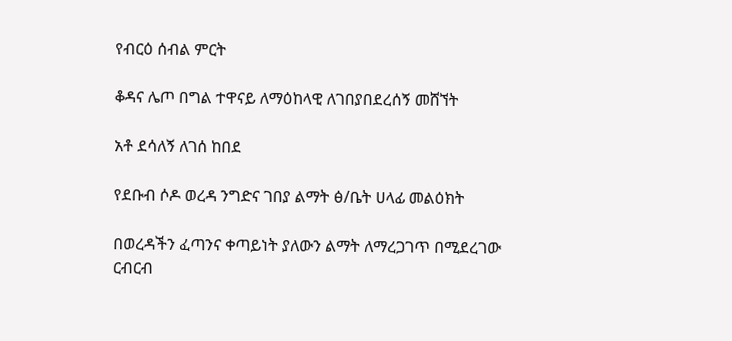የብርዕ ሰብል ምርት

ቆዳና ሌጦ በግል ተዋናይ ለማዕከላዊ ለገበያበደረሰኝ መሸኘት

አቶ ደሳለኝ ለገሰ ከበደ

የደቡብ ሶዶ ወረዳ ንግድና ገበያ ልማት ፅ/ቤት ሀላፊ መልዕክት

በወረዳችን ፈጣንና ቀጣይነት ያለውን ልማት ለማረጋገጥ በሚደረገው ርብርብ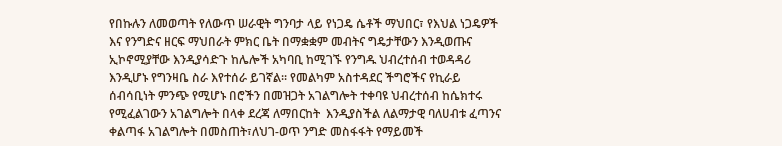የበኩሉን ለመወጣት የለውጥ ሠራዊት ግንባታ ላይ የነጋዴ ሴቶች ማህበር፣ የእህል ነጋዴዎች እና የንግድና ዘርፍ ማህበራት ምክር ቤት በማቋቋም መብትና ግዴታቸውን እንዲወጡና ኢኮኖሚያቸው እንዲያሳድጉ ከሌሎች አካባቢ ከሚገኙ የንግዱ ህብረተሰብ ተወዳዳሪ እንዲሆኑ የግንዛቤ ስራ እየተሰራ ይገኛል፡፡ የመልካም አስተዳደር ችግሮችና የኪራይ ሰብሳቢነት ምንጭ የሚሆኑ በሮችን በመዝጋት አገልግሎት ተቀባዩ ህብረተሰብ ከሴክተሩ የሚፈልገውን አገልግሎት በላቀ ደረጃ ለማበርከት  እንዲያስችል ለልማታዊ ባለሀብቱ ፈጣንና ቀልጣፋ አገልግሎት በመስጠት፣ለህገ-ወጥ ንግድ መስፋፋት የማይመች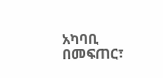አካባቢ በመፍጠር፣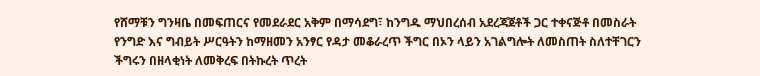የሸማቹን ግንዛቤ በመፍጠርና የመደራደር አቅም በማሳደግ፣ ከንግዱ ማህበረሰብ አደረጃጀቶች ጋር ተቀናጅቶ በመስራት የንግድ እና ግብይት ሥርዓትን ከማዘመን አንፃር የዳታ መቆራረጥ ችግር በኦን ላይን አገልግሎት ለመስጠት ስለተቸገርን ችግሩን በዘላቂነት ለመቅረፍ በትኩረት ጥረት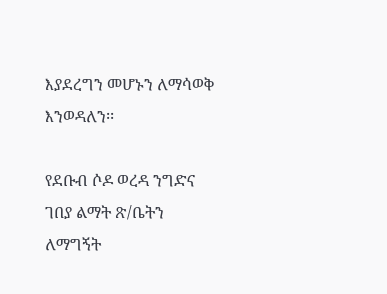እያደረግን መሆኑን ለማሳወቅ እንወዳለን፡፡

የደቡብ ሶዶ ወረዳ ንግድና ገበያ ልማት ጽ/ቤትን ለማግኝት